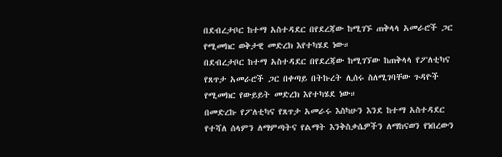በደብረታቦር ከተማ አስተዳደር በየደረጃው ከሚገኙ ጠቅላላ አመራሮች ጋር የሚመክር ወቅታዊ መድረክ እየተካሄደ ነው።
በደብረታቦር ከተማ አስተዳደር በየደረጃው ከሚገኘው ከጠቅላላ የፖለቲካና የጸጥታ አመራሮች ጋር በቀጣይ በትኩረት ሊሰሩ ስለሚገባቸው ጉዳዮች የሚመክር የውይይት መድረክ እየተካሄደ ነው።
በመድረኩ የፖለቲካና የጸጥታ አመራሩ እስካሁን እንደ ከተማ አስተዳደር የተሻለ ሰላምን ለማምጣትና የልማት እንቅስቃሴዎችን ለማከናወን የነበረውን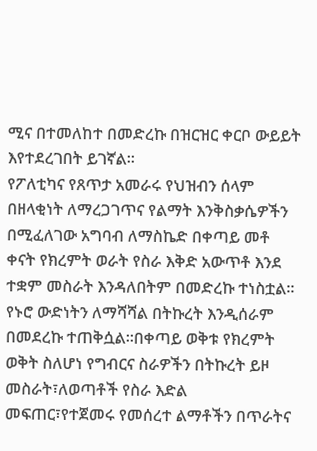ሚና በተመለከተ በመድረኩ በዝርዝር ቀርቦ ውይይት እየተደረገበት ይገኛል።
የፖለቲካና የጸጥታ አመራሩ የህዝብን ሰላም በዘላቂነት ለማረጋገጥና የልማት እንቅስቃሴዎችን በሚፈለገው አግባብ ለማስኬድ በቀጣይ መቶ ቀናት የክረምት ወራት የስራ እቅድ አውጥቶ እንደ ተቋም መስራት እንዳለበትም በመድረኩ ተነስቷል።
የኑሮ ውድነትን ለማሻሻል በትኩረት እንዲሰራም በመደረኩ ተጠቅሷል።በቀጣይ ወቅቱ የክረምት ወቅት ስለሆነ የግብርና ስራዎችን በትኩረት ይዞ መስራት፣ለወጣቶች የስራ እድል መፍጠር፣የተጀመሩ የመሰረተ ልማቶችን በጥራትና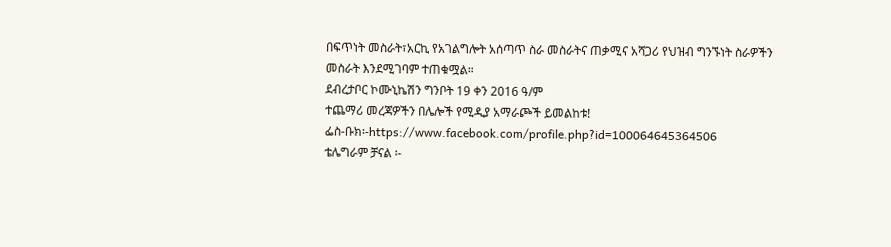በፍጥነት መስራት፣አርኪ የአገልግሎት አሰጣጥ ስራ መስራትና ጠቃሚና አሻጋሪ የህዝብ ግንኙነት ስራዎችን መስራት እንደሚገባም ተጠቁሟል።
ደብረታቦር ኮሙኒኬሽን ግንቦት 19 ቀን 2016 ዓ/ም
ተጨማሪ መረጃዎችን በሌሎች የሚዲያ አማራጮች ይመልከቱ!
ፌስ-ቡክ፡-https://www.facebook.com/profile.php?id=100064645364506
ቴሌግራም ቻናል ፡-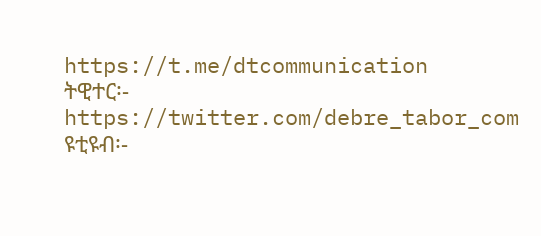https://t.me/dtcommunication
ትዊተር፡- https://twitter.com/debre_tabor_com
ዩቲዩብ፡-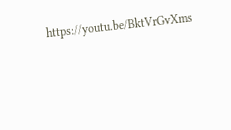https://youtu.be/BktVrGvXms